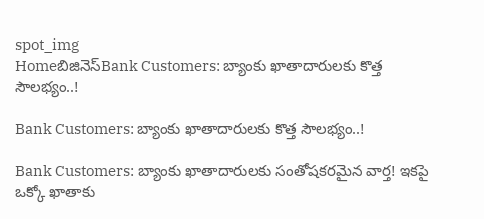spot_img
Homeబిజినెస్Bank Customers: బ్యాంకు ఖాతాదారులకు కొత్త సౌలభ్యం..!

Bank Customers: బ్యాంకు ఖాతాదారులకు కొత్త సౌలభ్యం..!

Bank Customers: బ్యాంకు ఖాతాదారులకు సంతోషకరమైన వార్త! ఇకపై ఒక్కో ఖాతాకు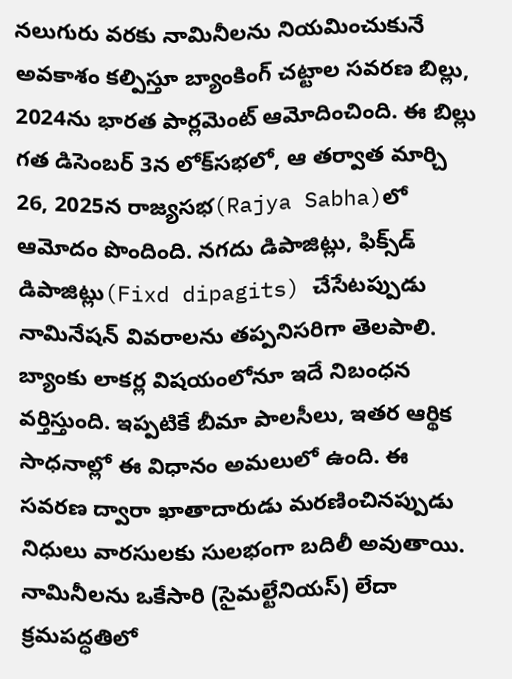నలుగురు వరకు నామినీలను నియమించుకునే అవకాశం కల్పిస్తూ బ్యాంకింగ్‌ చట్టాల సవరణ బిల్లు, 2024ను భారత పార్లమెంట్‌ ఆమోదించింది. ఈ బిల్లు గత డిసెంబర్‌ 3న లోక్‌సభలో, ఆ తర్వాత మార్చి 26, 2025న రాజ్యసభ(Rajya Sabha)లో ఆమోదం పొందింది. నగదు డిపాజిట్లు, ఫిక్స్‌డ్‌ డిపాజిట్లు(Fixd dipagits) చేసేటప్పుడు నామినేషన్‌ వివరాలను తప్పనిసరిగా తెలపాలి. బ్యాంకు లాకర్ల విషయంలోనూ ఇదే నిబంధన వర్తిస్తుంది. ఇప్పటికే బీమా పాలసీలు, ఇతర ఆర్థిక సాధనాల్లో ఈ విధానం అమలులో ఉంది. ఈ సవరణ ద్వారా ఖాతాదారుడు మరణించినప్పుడు నిధులు వారసులకు సులభంగా బదిలీ అవుతాయి. నామినీలను ఒకేసారి (సైమల్టేనియస్‌) లేదా క్రమపద్ధతిలో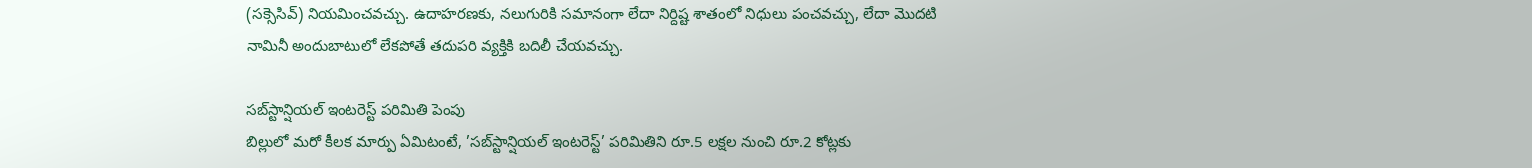(సక్సెసివ్‌) నియమించవచ్చు. ఉదాహరణకు, నలుగురికి సమానంగా లేదా నిర్దిష్ట శాతంలో నిధులు పంచవచ్చు, లేదా మొదటి నామినీ అందుబాటులో లేకపోతే తదుపరి వ్యక్తికి బదిలీ చేయవచ్చు.

సబ్‌స్టాన్షియల్‌ ఇంటరెస్ట్‌ పరిమితి పెంపు
బిల్లులో మరో కీలక మార్పు ఏమిటంటే, ’సబ్‌స్టాన్షియల్‌ ఇంటరెస్ట్‌’ పరిమితిని రూ.5 లక్షల నుంచి రూ.2 కోట్లకు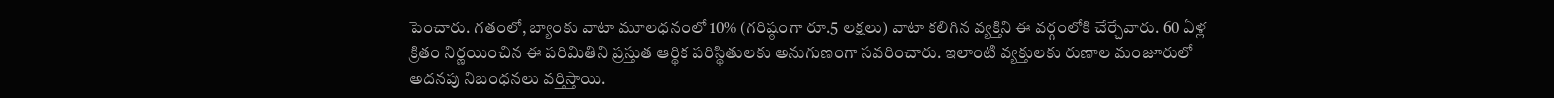పెంచారు. గతంలో, బ్యాంకు వాటా మూలధనంలో 10% (గరిష్ఠంగా రూ.5 లక్షలు) వాటా కలిగిన వ్యక్తిని ఈ వర్గంలోకి చేర్చేవారు. 60 ఏళ్ల క్రితం నిర్ణయించిన ఈ పరిమితిని ప్రస్తుత ఆర్థిక పరిస్థితులకు అనుగుణంగా సవరించారు. ఇలాంటి వ్యక్తులకు రుణాల మంజూరులో అదనపు నిబంధనలు వర్తిస్తాయి.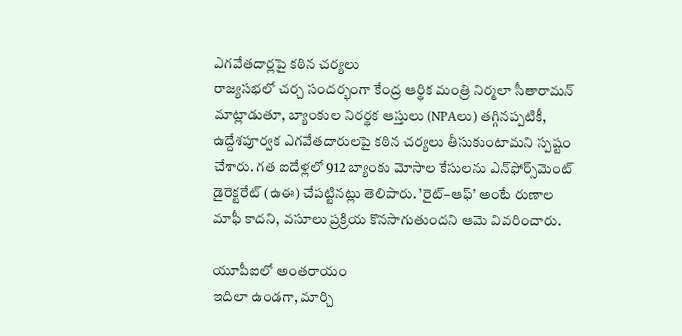ఎగవేతదార్లపై కఠిన చర్యలు
రాజ్యసభలో చర్చ సందర్భంగా కేంద్ర ఆర్థిక మంత్రి నిర్మలా సీతారామన్‌ మాట్లాడుతూ, బ్యాంకుల నిరర్థక ఆస్తులు (NPAలు) తగ్గినప్పటికీ, ఉద్దేశపూర్వక ఎగవేతదారులపై కఠిన చర్యలు తీసుకుంటామని స్పష్టం చేశారు. గత ఐదేళ్లలో 912 బ్యాంకు మోసాల కేసులను ఎన్‌ఫోర్స్‌మెంట్‌ డైరెక్టరేట్‌ (ఉఈ) చేపట్టినట్లు తెలిపారు. ’రైట్‌–ఆఫ్‌’ అంటే రుణాల మాఫీ కాదని, వసూలు ప్రక్రియ కొనసాగుతుందని ఆమె వివరించారు.

యూపీఐలో అంతరాయం
ఇదిలా ఉండగా, మార్చి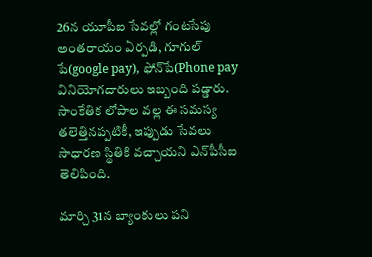26న యూపీఐ సేవల్లో గంటసేపు అంతరాయం ఏర్పడి, గూగుల్‌ పే(google pay), ఫోన్‌పే(Phone pay వినియోగదారులు ఇబ్బంది పడ్డారు. సాంకేతిక లోపాల వల్ల ఈ సమస్య తలెత్తినప్పటికీ, ఇప్పుడు సేవలు సాధారణ స్థితికి వచ్చాయని ఎన్‌పీసీఐ తెలిపింది.

మార్చి 31న బ్యాంకులు పని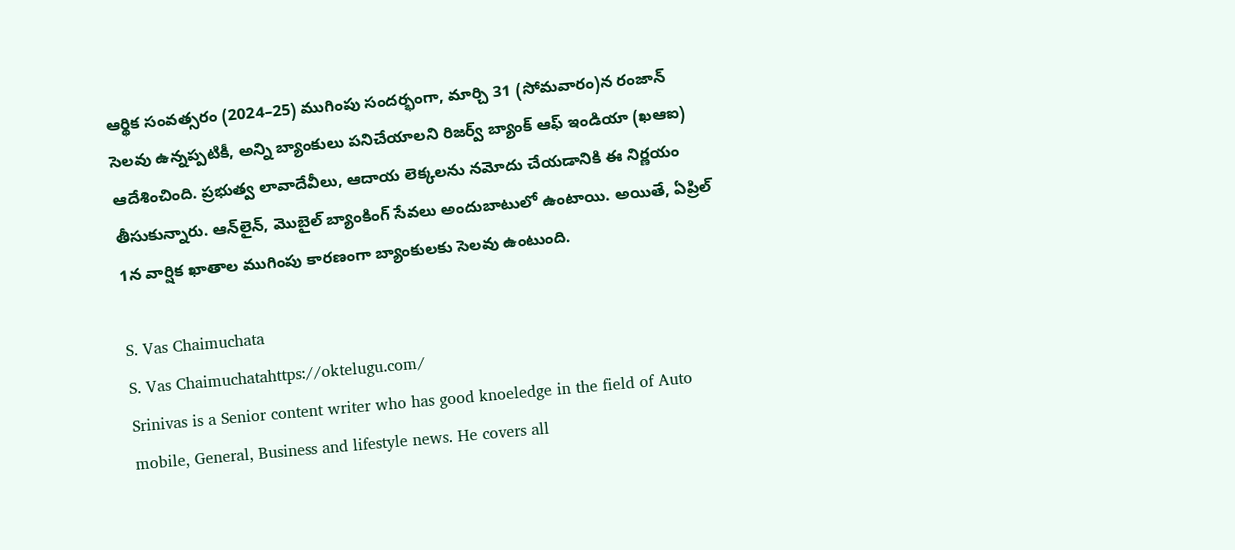ఆర్థిక సంవత్సరం (2024–25) ముగింపు సందర్భంగా, మార్చి 31 (సోమవారం)న రంజాన్‌ సెలవు ఉన్నప్పటికీ, అన్ని బ్యాంకులు పనిచేయాలని రిజర్వ్‌ బ్యాంక్‌ ఆఫ్‌ ఇండియా (ఖఆఐ) ఆదేశించింది. ప్రభుత్వ లావాదేవీలు, ఆదాయ లెక్కలను నమోదు చేయడానికి ఈ నిర్ణయం తీసుకున్నారు. ఆన్‌లైన్, మొబైల్‌ బ్యాంకింగ్‌ సేవలు అందుబాటులో ఉంటాయి. అయితే, ఏప్రిల్‌ 1న వార్షిక ఖాతాల ముగింపు కారణంగా బ్యాంకులకు సెలవు ఉంటుంది.

S. Vas Chaimuchata
S. Vas Chaimuchatahttps://oktelugu.com/
Srinivas is a Senior content writer who has good knoeledge in the field of Auto mobile, General, Business and lifestyle news. He covers all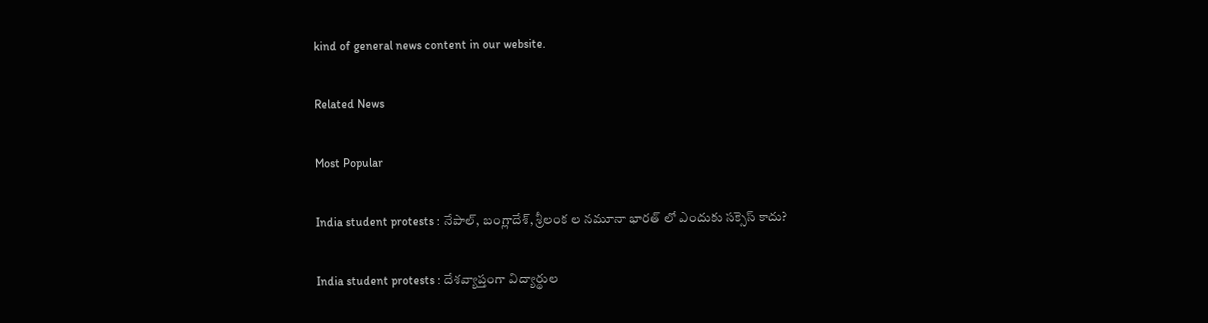kind of general news content in our website.

Related News

Most Popular

India student protests : నేపాల్, బంగ్లాదేశ్, శ్రీలంక ల నమూనా భారత్ లో ఎందుకు సక్సెస్ కాదు?

India student protests : దేశవ్యాప్తంగా విద్యార్థుల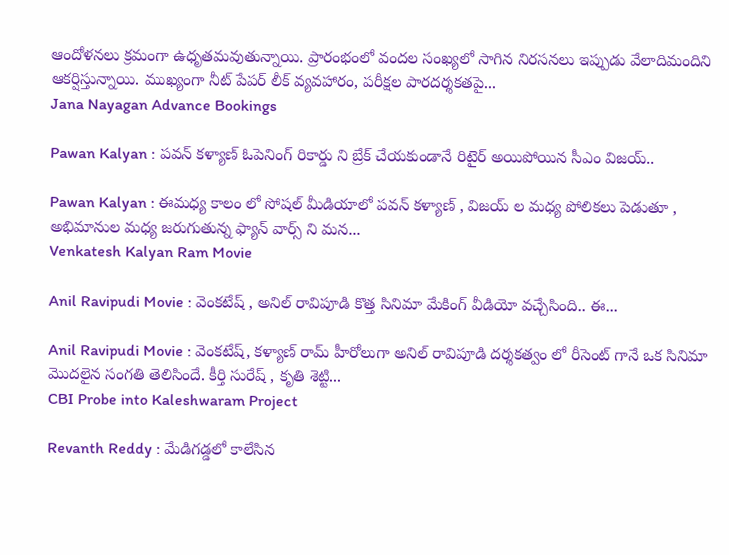ఆందోళనలు క్రమంగా ఉధృతమవుతున్నాయి. ప్రారంభంలో వందల సంఖ్యలో సాగిన నిరసనలు ఇప్పుడు వేలాదిమందిని ఆకర్షిస్తున్నాయి. ముఖ్యంగా నీట్ పేపర్ లీక్ వ్యవహారం, పరీక్షల పారదర్శకతపై...
Jana Nayagan Advance Bookings

Pawan Kalyan : పవన్ కళ్యాణ్ ఓపెనింగ్ రికార్డు ని బ్రేక్ చేయకుండానే రిటైర్ అయిపోయిన సీఎం విజయ్..

Pawan Kalyan : ఈమధ్య కాలం లో సోషల్ మీడియాలో పవన్ కళ్యాణ్ , విజయ్ ల మధ్య పోలికలు పెడుతూ , అభిమానుల మధ్య జరుగుతున్న ఫ్యాన్ వార్స్ ని మన...
Venkatesh Kalyan Ram Movie

Anil Ravipudi Movie : వెంకటేష్ , అనిల్ రావిపూడి కొత్త సినిమా మేకింగ్ వీడియో వచ్చేసింది.. ఈ...

Anil Ravipudi Movie : వెంకటేష్, కళ్యాణ్ రామ్ హీరోలుగా అనిల్ రావిపూడి దర్శకత్వం లో రీసెంట్ గానే ఒక సినిమా మొదలైన సంగతి తెలిసిందే. కీర్తి సురేష్ , కృతి శెట్టి...
CBI Probe into Kaleshwaram Project

Revanth Reddy : మేడిగడ్డలో కాలేసిన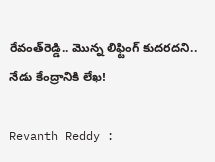రేవంత్‌రెడ్డి.. మొన్న లిఫ్టింగ్‌ కుదరదని.. నేడు కేంద్రానికి లేఖ!

Revanth Reddy :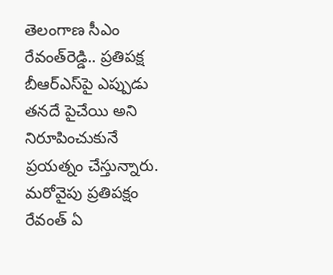తెలంగాణ సీఎం రేవంత్‌రెడ్డి.. ప్రతిపక్ష బీఆర్‌ఎస్‌పై ఎప్పుడు తనదే పైచేయి అని నిరూపించుకునే ప్రయత్నం చేస్తున్నారు. మరోవైపు ప్రతిపక్షం రేవంత్‌ ఏ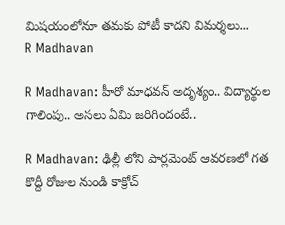మిషయంలోనూ తమకు పోటీ కాదని విమర్శలు...
R Madhavan

R Madhavan: హీరో మాధవన్ అదృశ్యం.. విద్యార్థుల గాలింపు.. అసలు ఏమి జరిగిందంటే..

R Madhavan: ఢిల్లీ లోని పార్లమెంట్ ఆవరణలో గత కొద్దీ రోజుల నుండి కాక్రోచ్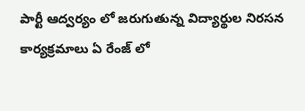పార్టీ ఆద్వర్యం లో జరుగుతున్న విద్యార్థుల నిరసన కార్యక్రమాలు ఏ రేంజ్ లో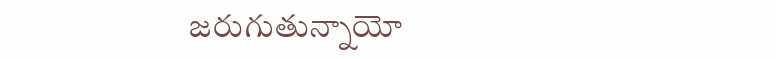జరుగుతున్నాయో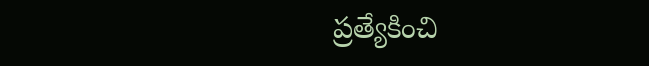ప్రత్యేకించి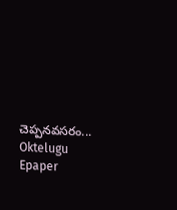చెప్పనవసరం...
Oktelugu Epaper